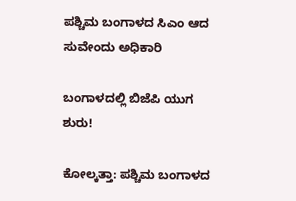ಪಶ್ಚಿಮ ಬಂಗಾಳದ ಸಿಎಂ ಆದ ಸುವೇಂದು ಅಧಿಕಾರಿ

ಬಂಗಾಳದಲ್ಲಿ ಬಿಜೆಪಿ ಯುಗ ಶುರು!

ಕೋಲ್ಕತ್ತಾ: ಪಶ್ಚಿಮ ಬಂಗಾಳದ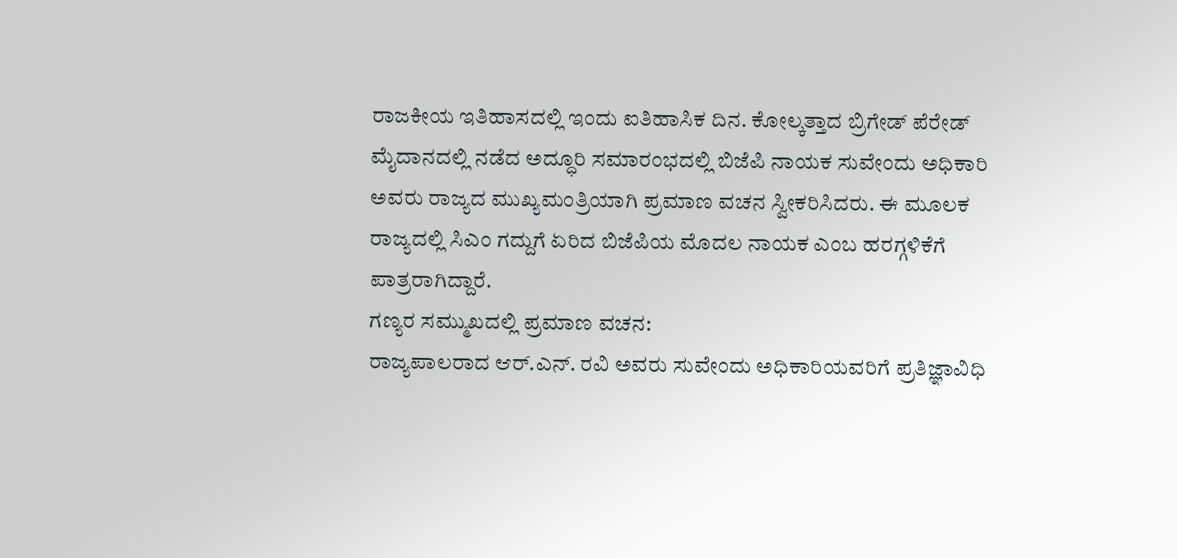ರಾಜಕೀಯ ಇತಿಹಾಸದಲ್ಲಿ ಇಂದು ಐತಿಹಾಸಿಕ ದಿನ. ಕೋಲ್ಕತ್ತಾದ ಬ್ರಿಗೇಡ್ ಪೆರೇಡ್ ಮೈದಾನದಲ್ಲಿ ನಡೆದ ಅದ್ಧೂರಿ ಸಮಾರಂಭದಲ್ಲಿ ಬಿಜೆಪಿ ನಾಯಕ ಸುವೇಂದು ಅಧಿಕಾರಿ ಅವರು ರಾಜ್ಯದ ಮುಖ್ಯಮಂತ್ರಿಯಾಗಿ ಪ್ರಮಾಣ ವಚನ ಸ್ವೀಕರಿಸಿದರು. ಈ ಮೂಲಕ ರಾಜ್ಯದಲ್ಲಿ ಸಿಎಂ ಗದ್ದುಗೆ ಏರಿದ ಬಿಜೆಪಿಯ ಮೊದಲ ನಾಯಕ ಎಂಬ ಹರಗ್ಗಳಿಕೆಗೆ ಪಾತ್ರರಾಗಿದ್ದಾರೆ.
ಗಣ್ಯರ ಸಮ್ಮುಖದಲ್ಲಿ ಪ್ರಮಾಣ ವಚನ:
ರಾಜ್ಯಪಾಲರಾದ ಆರ್.ಎನ್. ರವಿ ಅವರು ಸುವೇಂದು ಅಧಿಕಾರಿಯವರಿಗೆ ಪ್ರತಿಜ್ಞಾವಿಧಿ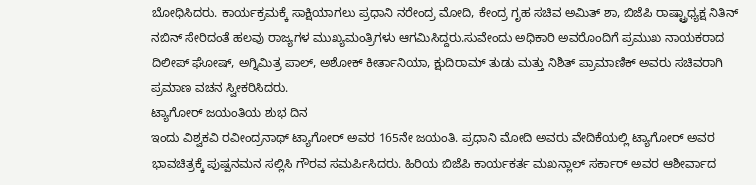ಬೋಧಿಸಿದರು. ಕಾರ್ಯಕ್ರಮಕ್ಕೆ ಸಾಕ್ಷಿಯಾಗಲು ಪ್ರಧಾನಿ ನರೇಂದ್ರ ಮೋದಿ, ಕೇಂದ್ರ ಗೃಹ ಸಚಿವ ಅಮಿತ್ ಶಾ, ಬಿಜೆಪಿ ರಾಷ್ಟ್ರಾಧ್ಯಕ್ಷ ನಿತಿನ್ ನಬಿನ್ ಸೇರಿದಂತೆ ಹಲವು ರಾಜ್ಯಗಳ ಮುಖ್ಯಮಂತ್ರಿಗಳು ಆಗಮಿಸಿದ್ದರು.ಸುವೇಂದು ಅಧಿಕಾರಿ ಅವರೊಂದಿಗೆ ಪ್ರಮುಖ ನಾಯಕರಾದ ದಿಲೀಪ್ ಘೋಷ್, ಅಗ್ನಿಮಿತ್ರ ಪಾಲ್, ಅಶೋಕ್ ಕೀರ್ತಾನಿಯಾ, ಕ್ಷುದಿರಾಮ್ ತುಡು ಮತ್ತು ನಿಶಿತ್ ಪ್ರಾಮಾಣಿಕ್ ಅವರು ಸಚಿವರಾಗಿ ಪ್ರಮಾಣ ವಚನ ಸ್ವೀಕರಿಸಿದರು.
ಟ್ಯಾಗೋರ್ ಜಯಂತಿಯ ಶುಭ ದಿನ
ಇಂದು ವಿಶ್ವಕವಿ ರವೀಂದ್ರನಾಥ್ ಟ್ಯಾಗೋರ್ ಅವರ 165ನೇ ಜಯಂತಿ. ಪ್ರಧಾನಿ ಮೋದಿ ಅವರು ವೇದಿಕೆಯಲ್ಲಿ ಟ್ಯಾಗೋರ್ ಅವರ ಭಾವಚಿತ್ರಕ್ಕೆ ಪುಷ್ಪನಮನ ಸಲ್ಲಿಸಿ ಗೌರವ ಸಮರ್ಪಿಸಿದರು. ಹಿರಿಯ ಬಿಜೆಪಿ ಕಾರ್ಯಕರ್ತ ಮಖನ್ಲಾಲ್ ಸರ್ಕಾರ್ ಅವರ ಆಶೀರ್ವಾದ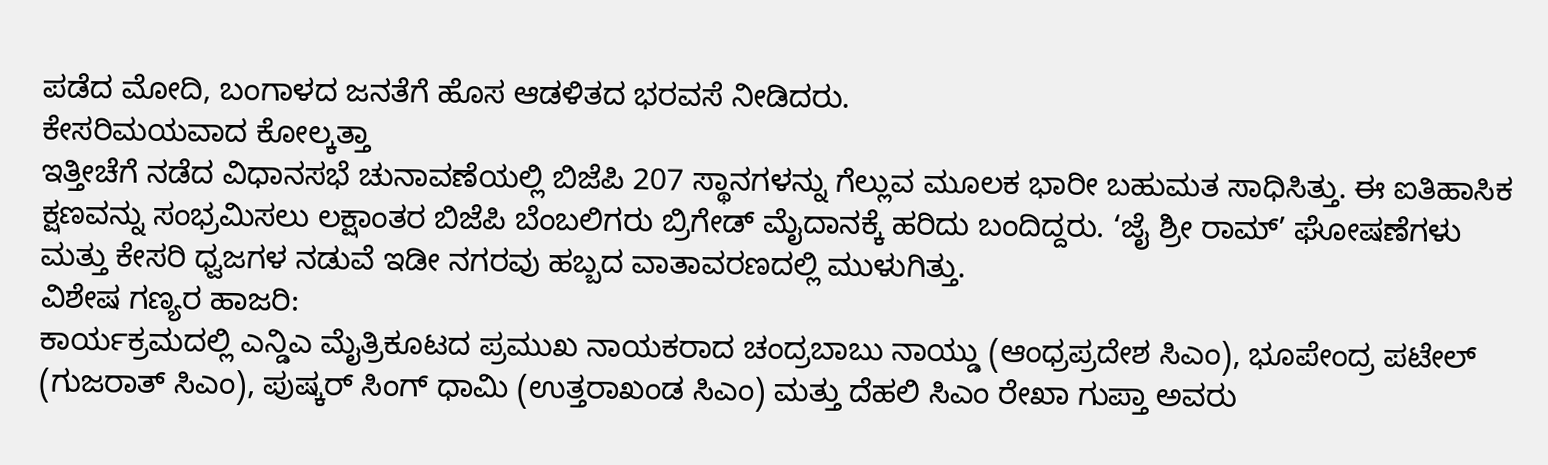ಪಡೆದ ಮೋದಿ, ಬಂಗಾಳದ ಜನತೆಗೆ ಹೊಸ ಆಡಳಿತದ ಭರವಸೆ ನೀಡಿದರು.
ಕೇಸರಿಮಯವಾದ ಕೋಲ್ಕತ್ತಾ
ಇತ್ತೀಚೆಗೆ ನಡೆದ ವಿಧಾನಸಭೆ ಚುನಾವಣೆಯಲ್ಲಿ ಬಿಜೆಪಿ 207 ಸ್ಥಾನಗಳನ್ನು ಗೆಲ್ಲುವ ಮೂಲಕ ಭಾರೀ ಬಹುಮತ ಸಾಧಿಸಿತ್ತು. ಈ ಐತಿಹಾಸಿಕ ಕ್ಷಣವನ್ನು ಸಂಭ್ರಮಿಸಲು ಲಕ್ಷಾಂತರ ಬಿಜೆಪಿ ಬೆಂಬಲಿಗರು ಬ್ರಿಗೇಡ್ ಮೈದಾನಕ್ಕೆ ಹರಿದು ಬಂದಿದ್ದರು. ‘ಜೈ ಶ್ರೀ ರಾಮ್’ ಘೋಷಣೆಗಳು ಮತ್ತು ಕೇಸರಿ ಧ್ವಜಗಳ ನಡುವೆ ಇಡೀ ನಗರವು ಹಬ್ಬದ ವಾತಾವರಣದಲ್ಲಿ ಮುಳುಗಿತ್ತು.
ವಿಶೇಷ ಗಣ್ಯರ ಹಾಜರಿ:
ಕಾರ್ಯಕ್ರಮದಲ್ಲಿ ಎನ್ಡಿಎ ಮೈತ್ರಿಕೂಟದ ಪ್ರಮುಖ ನಾಯಕರಾದ ಚಂದ್ರಬಾಬು ನಾಯ್ಡು (ಆಂಧ್ರಪ್ರದೇಶ ಸಿಎಂ), ಭೂಪೇಂದ್ರ ಪಟೇಲ್ (ಗುಜರಾತ್ ಸಿಎಂ), ಪುಷ್ಕರ್ ಸಿಂಗ್ ಧಾಮಿ (ಉತ್ತರಾಖಂಡ ಸಿಎಂ) ಮತ್ತು ದೆಹಲಿ ಸಿಎಂ ರೇಖಾ ಗುಪ್ತಾ ಅವರು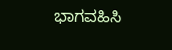ಭಾಗವಹಿಸಿ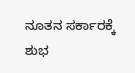ನೂತನ ಸರ್ಕಾರಕ್ಕೆ ಶುಭ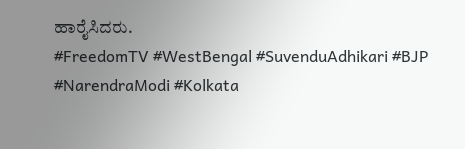ಹಾರೈಸಿದರು.
#FreedomTV #WestBengal #SuvenduAdhikari #BJP #NarendraModi #Kolkata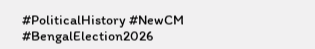#PoliticalHistory #NewCM #BengalElection2026